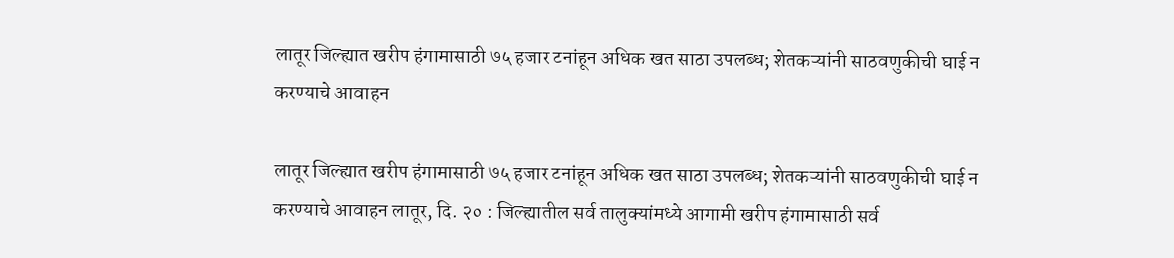लातूर जिल्ह्यात खरीप हंगामासाठी ७५ हजार टनांहून अधिक खत साठा उपलब्ध; शेतकऱ्यांनी साठवणुकीची घाई न करण्याचे आवाहन

लातूर जिल्ह्यात खरीप हंगामासाठी ७५ हजार टनांहून अधिक खत साठा उपलब्ध; शेतकऱ्यांनी साठवणुकीची घाई न करण्याचे आवाहन लातूर, दि. २० : जिल्ह्यातील सर्व तालुक्यांमध्ये आगामी खरीप हंगामासाठी सर्व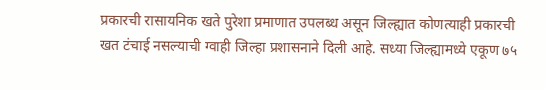प्रकारची रासायनिक खते पुरेशा प्रमाणात उपलब्ध असून जिल्ह्यात कोणत्याही प्रकारची खत टंचाई नसल्याची ग्वाही जिल्हा प्रशासनाने दिली आहे. सध्या जिल्ह्यामध्ये एकूण ७५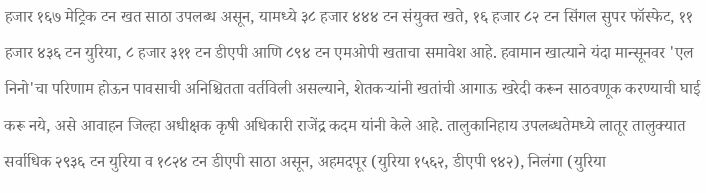हजार १६७ मेट्रिक टन खत साठा उपलब्ध असून, यामध्ये ३८ हजार ४४४ टन संयुक्त खते, १६ हजार ८२ टन सिंगल सुपर फॉस्फेट, ११ हजार ४३६ टन युरिया, ८ हजार ३११ टन डीएपी आणि ८९४ टन एमओपी खताचा समावेश आहे. हवामान खात्याने यंदा मान्सूनवर 'एल निनो'चा परिणाम होऊन पावसाची अनिश्चितता वर्तविली असल्याने, शेतकऱ्यांनी खतांची आगाऊ खरेदी करून साठवणूक करण्याची घाई करू नये, असे आवाहन जिल्हा अधीक्षक कृषी अधिकारी राजेंद्र कदम यांनी केले आहे. तालुकानिहाय उपलब्धतेमध्ये लातूर तालुक्यात सर्वाधिक २९३६ टन युरिया व १८२४ टन डीएपी साठा असून, अहमदपूर (युरिया १५६२, डीएपी ९४२), निलंगा (युरिया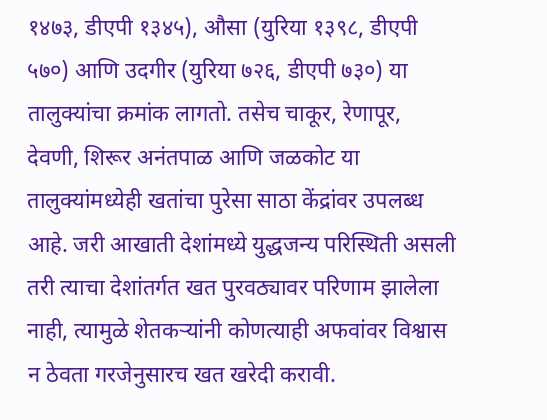१४७३, डीएपी १३४५), औसा (युरिया १३९८, डीएपी ५७०) आणि उदगीर (युरिया ७२६, डीएपी ७३०) या तालुक्यांचा क्रमांक लागतो. तसेच चाकूर, रेणापूर, देवणी, शिरूर अनंतपाळ आणि जळकोट या तालुक्यांमध्येही खतांचा पुरेसा साठा केंद्रांवर उपलब्ध आहे. जरी आखाती देशांमध्ये युद्धजन्य परिस्थिती असली तरी त्याचा देशांतर्गत खत पुरवठ्यावर परिणाम झालेला नाही, त्यामुळे शेतकऱ्यांनी कोणत्याही अफवांवर विश्वास न ठेवता गरजेनुसारच खत खरेदी करावी.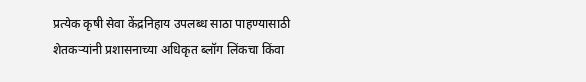प्रत्येक कृषी सेवा केंद्रनिहाय उपलब्ध साठा पाहण्यासाठी शेतकऱ्यांनी प्रशासनाच्या अधिकृत ब्लॉग लिंकचा किंवा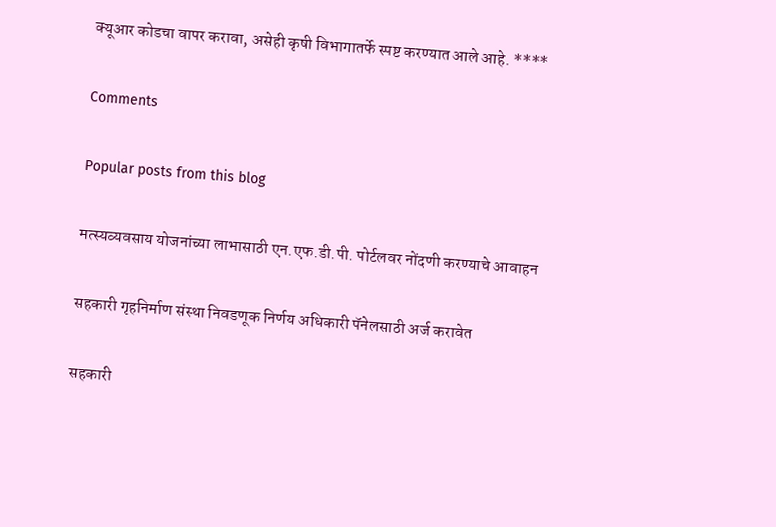क्यूआर कोडचा वापर करावा, असेही कृषी विभागातर्फे स्पष्ट करण्यात आले आहे. ****

Comments

Popular posts from this blog

मत्स्यव्यवसाय योजनांच्या लाभासाठी एन.एफ.डी.पी. पोर्टलवर नोंदणी करण्याचे आवाहन

सहकारी गृहनिर्माण संस्था निवडणूक निर्णय अधिकारी पॅनेलसाठी अर्ज करावेत

सहकारी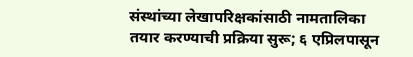संस्थांच्या लेखापरिक्षकांसाठी नामतालिका तयार करण्याची प्रक्रिया सुरू; ६ एप्रिलपासून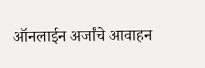ऑनलाईन अर्जांचे आवाहन